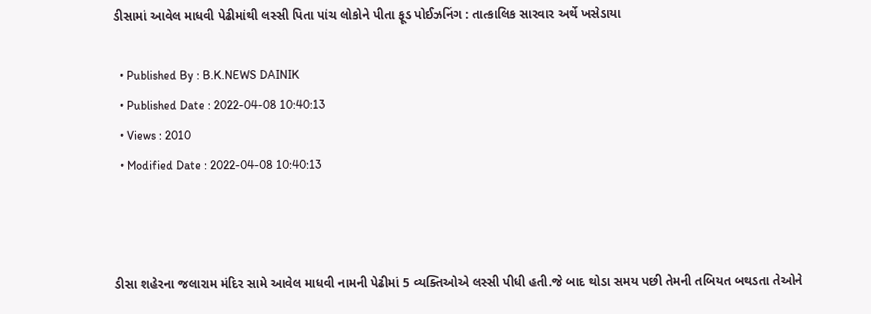ડીસામાં આવેલ માધવી પેઢીમાંથી લસ્સી પિતા પાંચ લોકોને પીતા ફૂડ પોઈઝનિંગ : તાત્કાલિક સારવાર અર્થે ખસેડાયા

  • Published By : B.K.NEWS DAINIK
  • Published Date : 2022-04-08 10:40:13
  • Views : 2010
  • Modified Date : 2022-04-08 10:40:13



ડીસા શહેરના જલારામ મંદિર સામે આવેલ માધવી નામની પેઢીમાં 5 વ્યક્તિઓએ લસ્સી પીધી હતી.જે બાદ થોડા સમય પછી તેમની તબિયત બથડતા તેઓને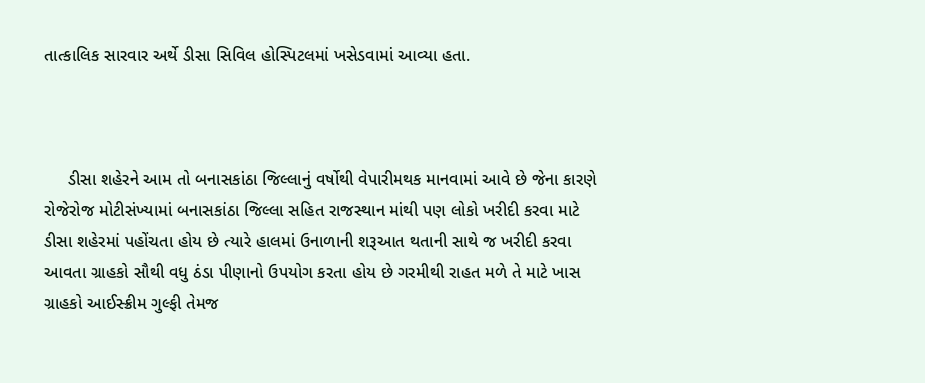તાત્કાલિક સારવાર અર્થે ડીસા સિવિલ હોસ્પિટલમાં ખસેડવામાં આવ્યા હતા.



     ડીસા શહેરને આમ તો બનાસકાંઠા જિલ્લાનું વર્ષોથી વેપારીમથક માનવામાં આવે છે જેના કારણે રોજેરોજ મોટીસંખ્યામાં બનાસકાંઠા જિલ્લા સહિત રાજસ્થાન માંથી પણ લોકો ખરીદી કરવા માટે ડીસા શહેરમાં પહોંચતા હોય છે ત્યારે હાલમાં ઉનાળાની શરૂઆત થતાની સાથે જ ખરીદી કરવા આવતા ગ્રાહકો સૌથી વધુ ઠંડા પીણાનો ઉપયોગ કરતા હોય છે ગરમીથી રાહત મળે તે માટે ખાસ ગ્રાહકો આઈસ્ક્રીમ ગુલ્ફી તેમજ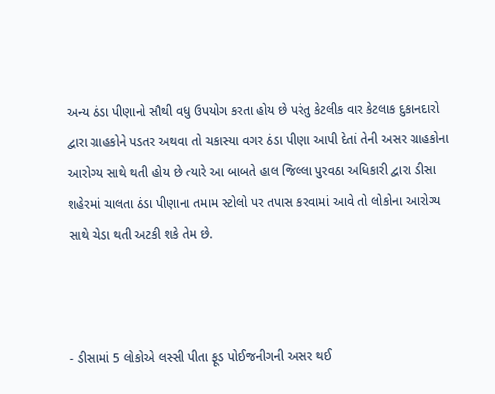અન્ય ઠંડા પીણાનો સૌથી વધુ ઉપયોગ કરતા હોય છે પરંતુ કેટલીક વાર કેટલાક દુકાનદારો દ્વારા ગ્રાહકોને પડતર અથવા તો ચકાસ્યા વગર ઠંડા પીણા આપી દેતાં તેની અસર ગ્રાહકોના આરોગ્ય સાથે થતી હોય છે ત્યારે આ બાબતે હાલ જિલ્લા પુરવઠા અધિકારી દ્વારા ડીસા શહેરમાં ચાલતા ઠંડા પીણાના તમામ સ્ટોલો પર તપાસ કરવામાં આવે તો લોકોના આરોગ્ય સાથે ચેડા થતી અટકી શકે તેમ છે.



- ડીસામાં 5 લોકોએ લસ્સી પીતા ફૂડ પોઈજનીગની અસર થઈ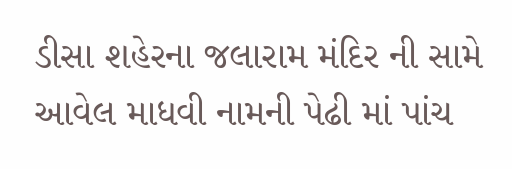ડીસા શહેરના જલારામ મંદિર ની સામે આવેલ માધવી નામની પેઢી માં પાંચ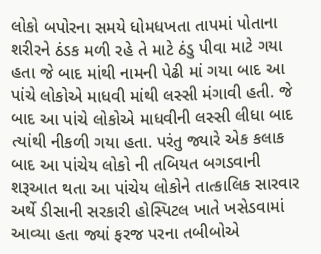લોકો બપોરના સમયે ધોમધખતા તાપમાં પોતાના શરીરને ઠંડક મળી રહે તે માટે ઠંડુ પીવા માટે ગયા હતા જે બાદ માંથી નામની પેઢી માં ગયા બાદ આ પાંચે લોકોએ માધવી માંથી લસ્સી મંગાવી હતી. જે બાદ આ પાંચે લોકોએ માધવીની લસ્સી લીધા બાદ ત્યાંથી નીકળી ગયા હતા. પરંતુ જ્યારે એક કલાક બાદ આ પાંચેય લોકો ની તબિયત બગડવાની શરૂઆત થતા આ પાંચેય લોકોને તાત્કાલિક સારવાર અર્થે ડીસાની સરકારી હોસ્પિટલ ખાતે ખસેડવામાં આવ્યા હતા જ્યાં ફરજ પરના તબીબોએ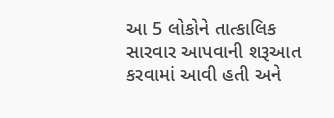આ 5 લોકોને તાત્કાલિક સારવાર આપવાની શરૂઆત કરવામાં આવી હતી અને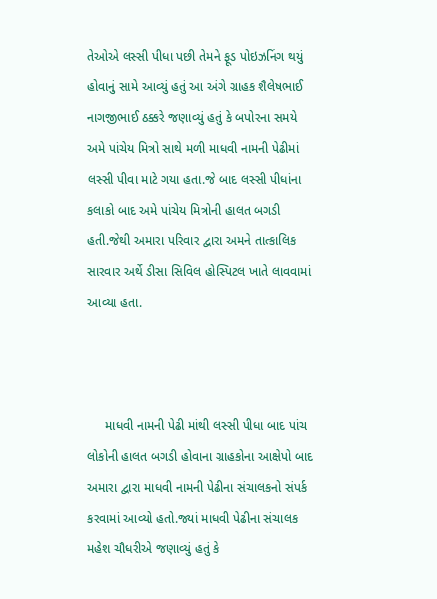તેઓએ લસ્સી પીધા પછી તેમને ફૂડ પોઇઝનિંગ થયું હોવાનું સામે આવ્યું હતું આ અંગે ગ્રાહક શૈલેષભાઈ નાગજીભાઈ ઠક્કરે જણાવ્યું હતું કે બપોરના સમયે અમે પાંચેય મિત્રો સાથે મળી માધવી નામની પેઢીમાં લસ્સી પીવા માટે ગયા હતા.જે બાદ લસ્સી પીધાંના કલાકો બાદ અમે પાંચેય મિત્રોની હાલત બગડી હતી.જેથી અમારા પરિવાર દ્વારા અમને તાત્કાલિક સારવાર અર્થે ડીસા સિવિલ હોસ્પિટલ ખાતે લાવવામાં આવ્યા હતા.



     માધવી નામની પેઢી માંથી લસ્સી પીધા બાદ પાંચ લોકોની હાલત બગડી હોવાના ગ્રાહકોના આક્ષેપો બાદ અમારા દ્વારા માધવી નામની પેઢીના સંચાલકનો સંપર્ક કરવામાં આવ્યો હતો.જ્યાં માધવી પેઢીના સંચાલક મહેશ ચૌધરીએ જણાવ્યું હતું કે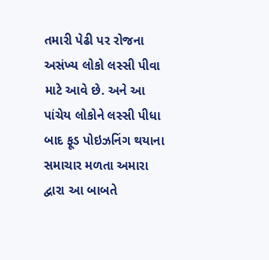તમારી પેઢી પર રોજના અસંખ્ય લોકો લસ્સી પીવા માટે આવે છે. અને આ પાંચેય લોકોને લસ્સી પીધા બાદ ફૂડ પોઇઝનિંગ થયાના સમાચાર મળતા અમારા દ્વારા આ બાબતે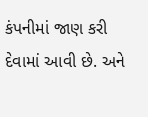કંપનીમાં જાણ કરી દેવામાં આવી છે. અને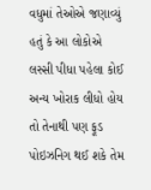વધુમાં તેઓએ જણાવ્યું હતું કે આ લોકોએ લસ્સી પીધા પહેલા કોઈ અન્ય ખોરાક લીધો હોય તો તેનાથી પણ ફૂડ પોઇઝનિગ થઈ શકે તેમ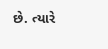છે. ત્યારે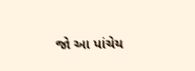જો આ પાંચેય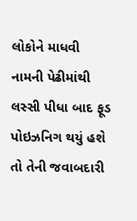લોકોને માધવી નામની પેઢીમાંથી લસ્સી પીધા બાદ ફૂડ પોઇઝનિગ થયું હશે તો તેની જવાબદારી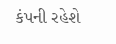કંપની રહેશે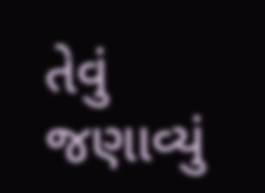તેવું જણાવ્યું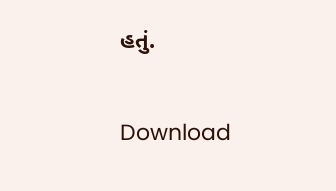હતું.

Download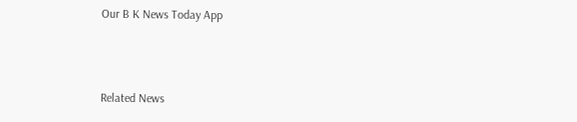Our B K News Today App



Related News